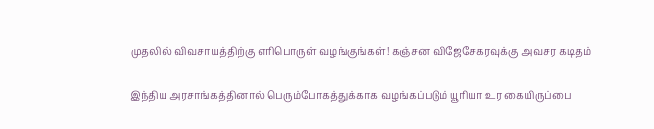முதலில் விவசாயத்திற்கு எரிபொருள் வழங்குங்கள்! கஞ்சன விஜேசேகரவுக்கு அவசர கடிதம்

இந்திய அரசாங்கத்தினால் பெரும்போகத்துக்காக வழங்கப்படும் யூரியா உர கையிருப்பை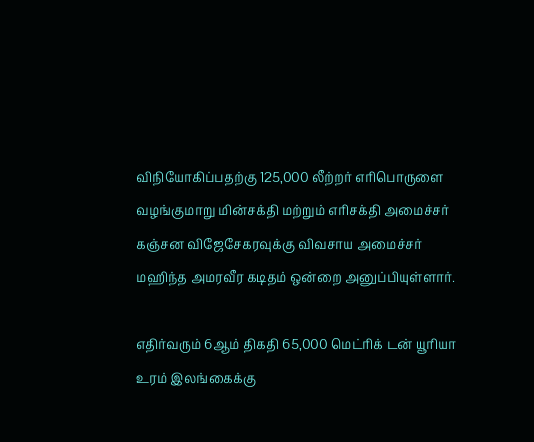விநியோகிப்பதற்கு 125,000 லீற்றர் எரிபொருளை வழங்குமாறு மின்சக்தி மற்றும் எரிசக்தி அமைச்சர் கஞ்சன விஜேசேகரவுக்கு விவசாய அமைச்சர் மஹிந்த அமரவீர கடிதம் ஒன்றை அனுப்பியுள்ளார்.

எதிர்வரும் 6ஆம் திகதி 65,000 மெட்ரிக் டன் யூரியா உரம் இலங்கைக்கு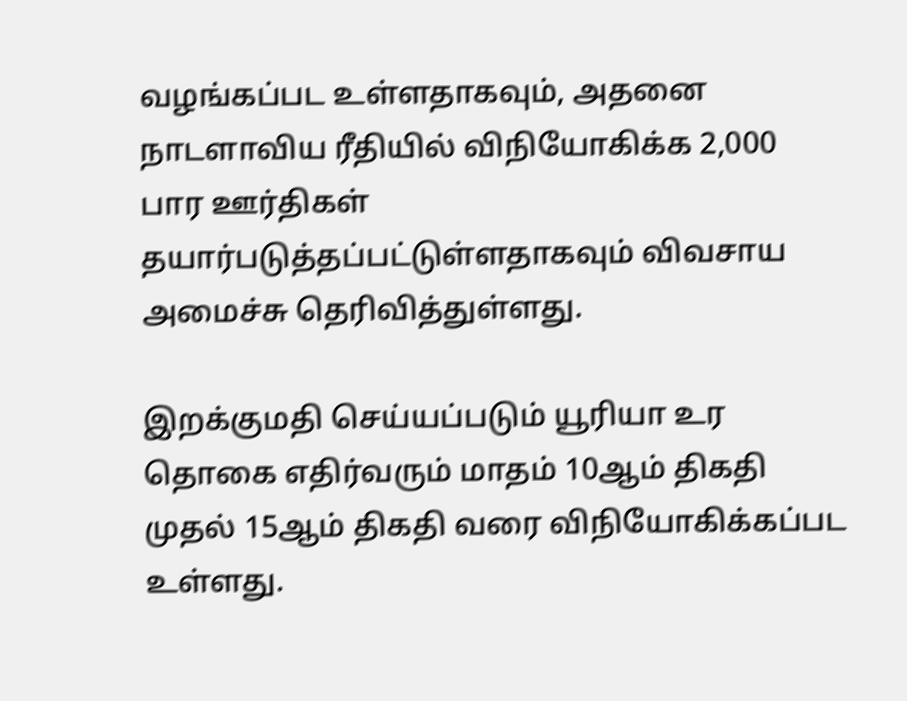வழங்கப்பட உள்ளதாகவும், அதனை நாடளாவிய ரீதியில் விநியோகிக்க 2,000 பார ஊர்திகள் தயார்படுத்தப்பட்டுள்ளதாகவும் விவசாய அமைச்சு தெரிவித்துள்ளது.

இறக்குமதி செய்யப்படும் யூரியா உர தொகை எதிர்வரும் மாதம் 10ஆம் திகதி முதல் 15ஆம் திகதி வரை விநியோகிக்கப்பட உள்ளது.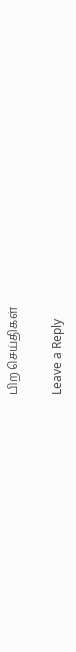பிற செய்திகள்

Leave a Reply